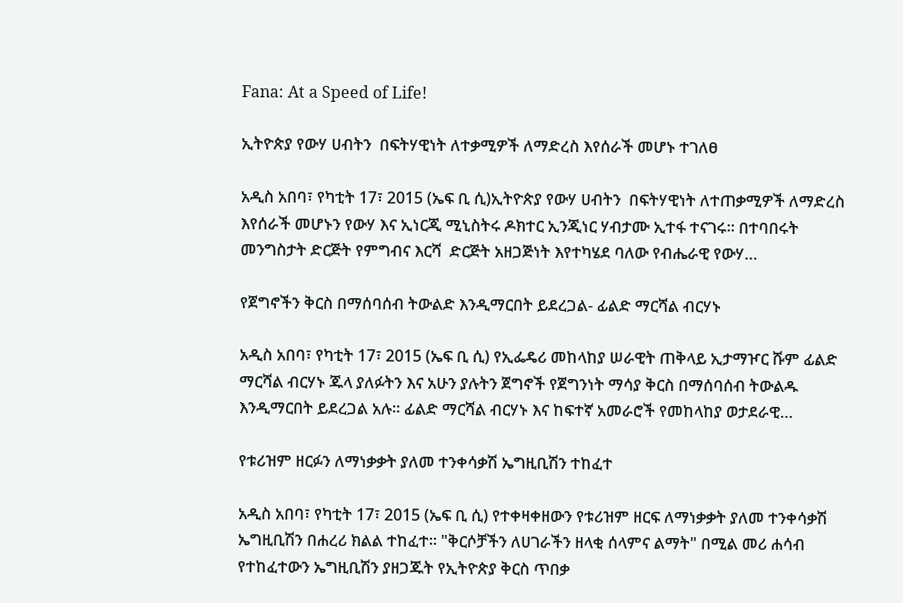Fana: At a Speed of Life!

ኢትዮጵያ የውሃ ሀብትን  በፍትሃዊነት ለተቃሚዎች ለማድረስ እየሰራች መሆኑ ተገለፀ

አዲስ አበባ፣ የካቲት 17፣ 2015 (ኤፍ ቢ ሲ)ኢትዮጵያ የውሃ ሀብትን  በፍትሃዊነት ለተጠቃሚዎች ለማድረስ እየሰራች መሆኑን የውሃ እና ኢነርጂ ሚኒስትሩ ዶክተር ኢንጂነር ሃብታሙ ኢተፋ ተናገሩ፡፡ በተባበሩት መንግስታት ድርጅት የምግብና እርሻ  ድርጅት አዘጋጅነት እየተካሄደ ባለው የብሔራዊ የውሃ…

የጀግኖችን ቅርስ በማሰባሰብ ትውልድ እንዲማርበት ይደረጋል- ፊልድ ማርሻል ብርሃኑ

አዲስ አበባ፣ የካቲት 17፣ 2015 (ኤፍ ቢ ሲ) የኢፌዴሪ መከላከያ ሠራዊት ጠቅላይ ኢታማዦር ሹም ፊልድ ማርሻል ብርሃኑ ጁላ ያለፉትን እና አሁን ያሉትን ጀግኖች የጀግንነት ማሳያ ቅርስ በማሰባሰብ ትውልዱ እንዲማርበት ይደረጋል አሉ፡፡ ፊልድ ማርሻል ብርሃኑ እና ከፍተኛ አመራሮች የመከላከያ ወታደራዊ…

የቱሪዝም ዘርፉን ለማነቃቃት ያለመ ተንቀሳቃሽ ኤግዚቢሽን ተከፈተ

አዲስ አበባ፣ የካቲት 17፣ 2015 (ኤፍ ቢ ሲ) የተቀዛቀዘውን የቱሪዝም ዘርፍ ለማነቃቃት ያለመ ተንቀሳቃሽ ኤግዚቢሽን በሐረሪ ክልል ተከፈተ፡፡ "ቅርሶቻችን ለሀገራችን ዘላቂ ሰላምና ልማት" በሚል መሪ ሐሳብ የተከፈተውን ኤግዚቢሽን ያዘጋጁት የኢትዮጵያ ቅርስ ጥበቃ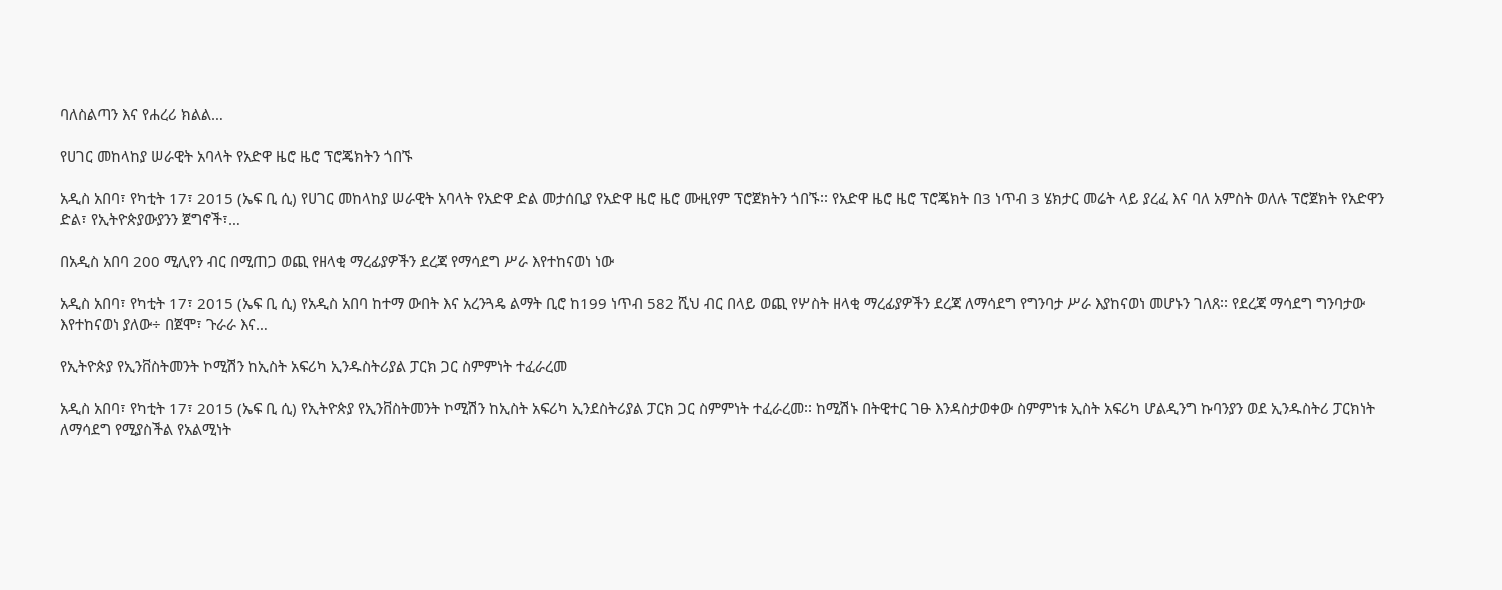ባለስልጣን እና የሐረሪ ክልል…

የሀገር መከላከያ ሠራዊት አባላት የአድዋ ዜሮ ዜሮ ፕሮጄክትን ጎበኙ

አዲስ አበባ፣ የካቲት 17፣ 2015 (ኤፍ ቢ ሲ) የሀገር መከላከያ ሠራዊት አባላት የአድዋ ድል መታሰቢያ የአድዋ ዜሮ ዜሮ ሙዚየም ፕሮጀክትን ጎበኙ፡፡ የአድዋ ዜሮ ዜሮ ፕሮጄክት በ3 ነጥብ 3 ሄክታር መሬት ላይ ያረፈ እና ባለ አምስት ወለሉ ፕሮጀክት የአድዋን ድል፣ የኢትዮጵያውያንን ጀግኖች፣…

በአዲስ አበባ 200 ሚሊየን ብር በሚጠጋ ወጪ የዘላቂ ማረፊያዎችን ደረጃ የማሳደግ ሥራ እየተከናወነ ነው

አዲስ አበባ፣ የካቲት 17፣ 2015 (ኤፍ ቢ ሲ) የአዲስ አበባ ከተማ ውበት እና አረንጓዴ ልማት ቢሮ ከ199 ነጥብ 582 ሺህ ብር በላይ ወጪ የሦስት ዘላቂ ማረፊያዎችን ደረጃ ለማሳደግ የግንባታ ሥራ እያከናወነ መሆኑን ገለጸ፡፡ የደረጃ ማሳደግ ግንባታው እየተከናወነ ያለው÷ በጀሞ፣ ጉራራ እና…

የኢትዮጵያ የኢንቨስትመንት ኮሚሽን ከኢስት አፍሪካ ኢንዱስትሪያል ፓርክ ጋር ስምምነት ተፈራረመ

አዲስ አበባ፣ የካቲት 17፣ 2015 (ኤፍ ቢ ሲ) የኢትዮጵያ የኢንቨስትመንት ኮሚሽን ከኢስት አፍሪካ ኢንደስትሪያል ፓርክ ጋር ስምምነት ተፈራረመ፡፡ ከሚሽኑ በትዊተር ገፁ እንዳስታወቀው ስምምነቱ ኢስት አፍሪካ ሆልዲንግ ኩባንያን ወደ ኢንዱስትሪ ፓርክነት ለማሳደግ የሚያስችል የአልሚነት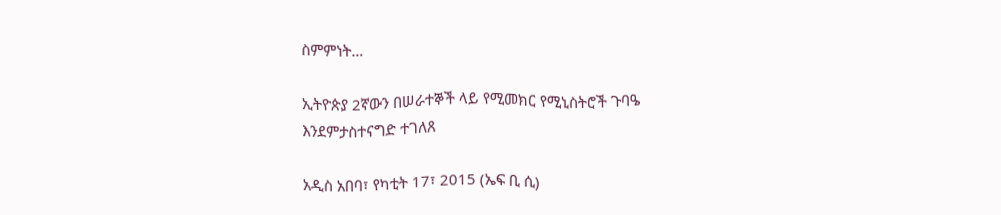ስምምነት…

ኢትዮጵያ 2ኛውን በሠራተኞች ላይ የሚመክር የሚኒስትሮች ጉባዔ እንደምታስተናግድ ተገለጸ

አዲስ አበባ፣ የካቲት 17፣ 2015 (ኤፍ ቢ ሲ)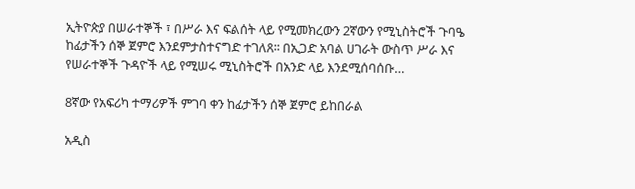ኢትዮጵያ በሠራተኞች ፣ በሥራ እና ፍልሰት ላይ የሚመክረውን 2ኛውን የሚኒስትሮች ጉባዔ ከፊታችን ሰኞ ጀምሮ እንደምታስተናግድ ተገለጸ፡፡ በኢጋድ አባል ሀገራት ውስጥ ሥራ እና የሠራተኞች ጉዳዮች ላይ የሚሠሩ ሚኒስትሮች በአንድ ላይ እንደሚሰባሰቡ…

8ኛው የአፍሪካ ተማሪዎች ምገባ ቀን ከፊታችን ሰኞ ጀምሮ ይከበራል

አዲስ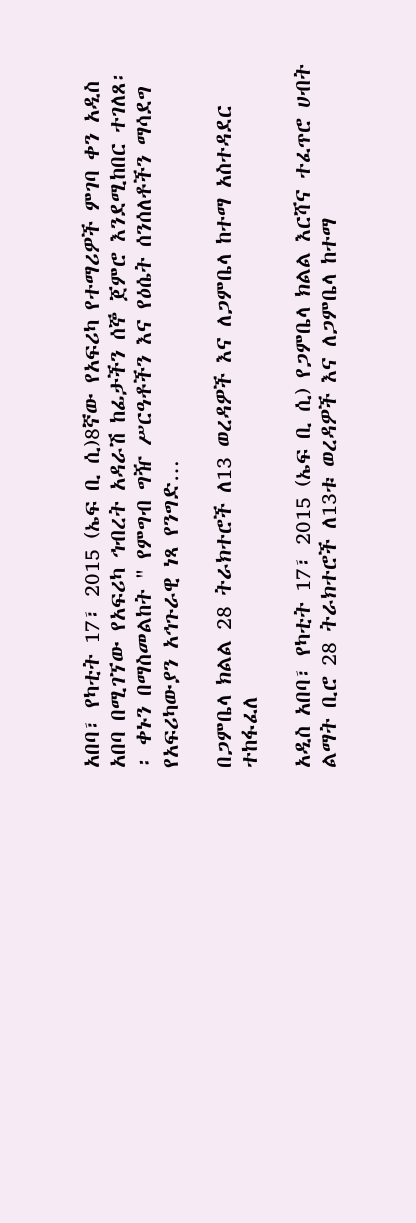አበባ፣ የካቲት 17፣ 2015 (ኤፍ ቢ ሲ)8ኛው የአፍሪካ የተማሪዎች ምገባ ቀን አዲስ አበባ በሚገኘው የአፍሪካ ኅብረት አዳራሽ ከፊታችን ሰኞ ጀምሮ እንደሚከበር ተገለጸ፡፡ ቀኑን በማስመልከት " የምግብ ግዥ ሥርዓቶችን እና የዕሴት ሰንሰለቶችን ማሳደግ የአፍሪካውያን አኅጉራዊ ነጻ የንግድ…

በጋምቤላ ክልል 28 ትራክተሮች ለ13 ወረዳዎች እና ለጋምቤላ ከተማ አስተዳደር ተከፋፈለ

አዲስ አበባ፣ የካቲት 17፣ 2015 (ኤፍ ቢ ሲ) የጋምቤላ ክልል እርሻና ተፈጥሮ ሀብት ልማት ቢሮ 28 ትራክተሮች ለ13ቱ ወረዳዎች እና ለጋምቤላ ከተማ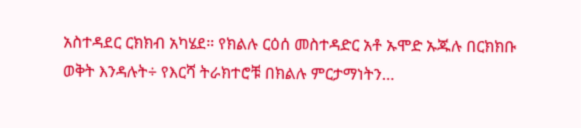አስተዳደር ርክክብ አካሄደ። የክልሉ ርዕሰ መስተዳድር አቶ ኡሞድ ኡጁሉ በርክክቡ ወቅት እንዳሉት÷ የእርሻ ትራክተሮቹ በክልሉ ምርታማነትን…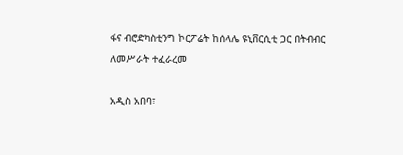ፋና ብሮድካስቲንግ ኮርፖሬት ከሰላሌ ዩኒቨርሲቲ ጋር በትብብር ለመሥራት ተፈራረመ

አዲስ አበባ፣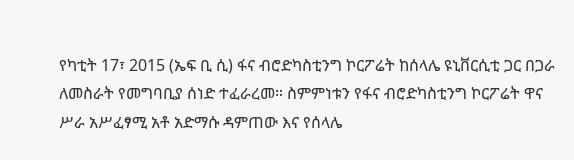የካቲት 17፣ 2015 (ኤፍ ቢ ሲ) ፋና ብሮድካስቲንግ ኮርፖሬት ከሰላሌ ዩኒቨርሲቲ ጋር በጋራ ለመስራት የመግባቢያ ሰነድ ተፈራረመ። ስምምነቱን የፋና ብሮድካስቲንግ ኮርፖሬት ዋና ሥራ አሥፈፃሚ አቶ አድማሱ ዳምጠው እና የሰላሌ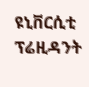ዩኒቨርሲቲ ፕሬዚዳንት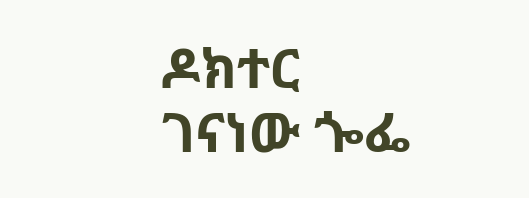ዶክተር ገናነው ጐፌ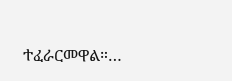ተፈራርመዋል።…